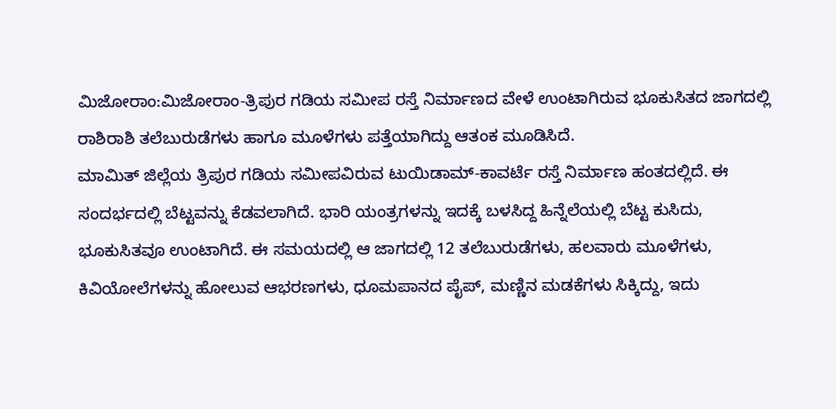ಮಿಜೋರಾಂ:ಮಿಜೋರಾಂ-ತ್ರಿಪುರ ಗಡಿಯ ಸಮೀಪ ರಸ್ತೆ ನಿರ್ಮಾಣದ ವೇಳೆ ಉಂಟಾಗಿರುವ ಭೂಕುಸಿತದ ಜಾಗದಲ್ಲಿ ರಾಶಿರಾಶಿ ತಲೆಬುರುಡೆಗಳು ಹಾಗೂ ಮೂಳೆಗಳು ಪತ್ತೆಯಾಗಿದ್ದು ಆತಂಕ ಮೂಡಿಸಿದೆ.
ಮಾಮಿತ್ ಜಿಲ್ಲೆಯ ತ್ರಿಪುರ ಗಡಿಯ ಸಮೀಪವಿರುವ ಟುಯಿಡಾಮ್-ಕಾವರ್ಟೆ ರಸ್ತೆ ನಿರ್ಮಾಣ ಹಂತದಲ್ಲಿದೆ. ಈ ಸಂದರ್ಭದಲ್ಲಿ ಬೆಟ್ಟವನ್ನು ಕೆಡವಲಾಗಿದೆ. ಭಾರಿ ಯಂತ್ರಗಳನ್ನು ಇದಕ್ಕೆ ಬಳಸಿದ್ದ ಹಿನ್ನೆಲೆಯಲ್ಲಿ ಬೆಟ್ಟ ಕುಸಿದು, ಭೂಕುಸಿತವೂ ಉಂಟಾಗಿದೆ. ಈ ಸಮಯದಲ್ಲಿ ಆ ಜಾಗದಲ್ಲಿ 12 ತಲೆಬುರುಡೆಗಳು, ಹಲವಾರು ಮೂಳೆಗಳು, ಕಿವಿಯೋಲೆಗಳನ್ನು ಹೋಲುವ ಆಭರಣಗಳು, ಧೂಮಪಾನದ ಪೈಪ್, ಮಣ್ಣಿನ ಮಡಕೆಗಳು ಸಿಕ್ಕಿದ್ದು, ಇದು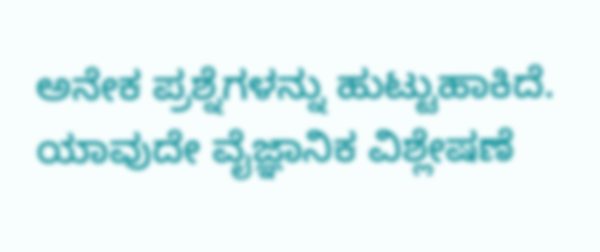ಅನೇಕ ಪ್ರಶ್ನೆಗಳನ್ನು ಹುಟ್ಟುಹಾಕಿದೆ.
ಯಾವುದೇ ವೈಜ್ಞಾನಿಕ ವಿಶ್ಲೇಷಣೆ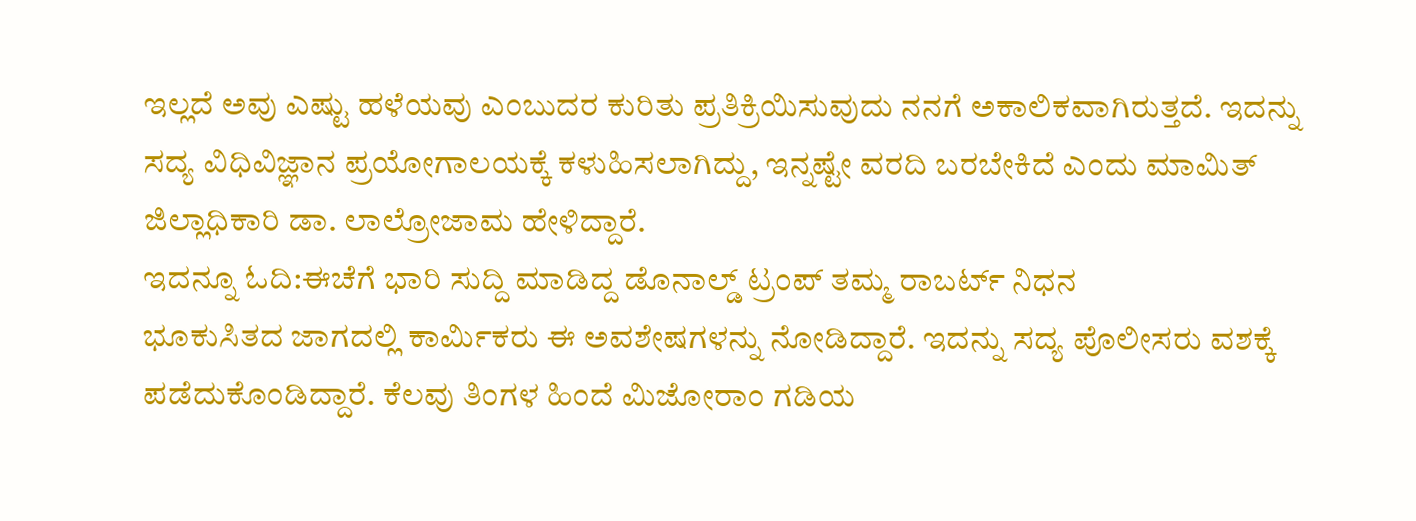ಇಲ್ಲದೆ ಅವು ಎಷ್ಟು ಹಳೆಯವು ಎಂಬುದರ ಕುರಿತು ಪ್ರತಿಕ್ರಿಯಿಸುವುದು ನನಗೆ ಅಕಾಲಿಕವಾಗಿರುತ್ತದೆ. ಇದನ್ನು ಸದ್ಯ ವಿಧಿವಿಜ್ಞಾನ ಪ್ರಯೋಗಾಲಯಕ್ಕೆ ಕಳುಹಿಸಲಾಗಿದ್ದು, ಇನ್ನಷ್ಟೇ ವರದಿ ಬರಬೇಕಿದೆ ಎಂದು ಮಾಮಿತ್ ಜಿಲ್ಲಾಧಿಕಾರಿ ಡಾ. ಲಾಲ್ರೋಜಾಮ ಹೇಳಿದ್ದಾರೆ.
ಇದನ್ನೂ ಓದಿ:ಈಚೆಗೆ ಭಾರಿ ಸುದ್ದಿ ಮಾಡಿದ್ದ ಡೊನಾಲ್ಡ್‌ ಟ್ರಂಪ್‌ ತಮ್ಮ ರಾಬರ್ಟ್‌ ನಿಧನ
ಭೂಕುಸಿತದ ಜಾಗದಲ್ಲಿ ಕಾರ್ಮಿಕರು ಈ ಅವಶೇಷಗಳನ್ನು ನೋಡಿದ್ದಾರೆ. ಇದನ್ನು ಸದ್ಯ ಪೊಲೀಸರು ವಶಕ್ಕೆ ಪಡೆದುಕೊಂಡಿದ್ದಾರೆ. ಕೆಲವು ತಿಂಗಳ ಹಿಂದೆ ಮಿಜೋರಾಂ ಗಡಿಯ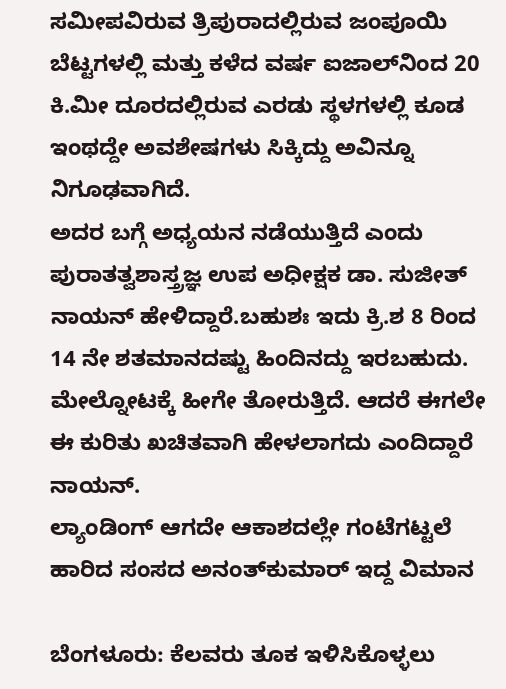ಸಮೀಪವಿರುವ ತ್ರಿಪುರಾದಲ್ಲಿರುವ ಜಂಪೂಯಿ ಬೆಟ್ಟಗಳಲ್ಲಿ ಮತ್ತು ಕಳೆದ ವರ್ಷ ಐಜಾಲ್‌ನಿಂದ 20 ಕಿ.ಮೀ ದೂರದಲ್ಲಿರುವ ಎರಡು ಸ್ಥಳಗಳಲ್ಲಿ ಕೂಡ ಇಂಥದ್ದೇ ಅವಶೇಷಗಳು ಸಿಕ್ಕಿದ್ದು ಅವಿನ್ನೂ ನಿಗೂಢವಾಗಿದೆ.
ಅದರ ಬಗ್ಗೆ ಅಧ್ಯಯನ ನಡೆಯುತ್ತಿದೆ ಎಂದು ಪುರಾತತ್ವಶಾಸ್ತ್ರಜ್ಞ ಉಪ ಅಧೀಕ್ಷಕ ಡಾ. ಸುಜೀತ್ ನಾಯನ್ ಹೇಳಿದ್ದಾರೆ.ಬಹುಶಃ ಇದು ಕ್ರಿ.ಶ 8 ರಿಂದ 14 ನೇ ಶತಮಾನದಷ್ಟು ಹಿಂದಿನದ್ದು ಇರಬಹುದು. ಮೇಲ್ನೋಟಕ್ಕೆ ಹೀಗೇ ತೋರುತ್ತಿದೆ. ಆದರೆ ಈಗಲೇ ಈ ಕುರಿತು ಖಚಿತವಾಗಿ ಹೇಳಲಾಗದು ಎಂದಿದ್ದಾರೆ ನಾಯನ್‌.
ಲ್ಯಾಂಡಿಂಗ್‌ ಆಗದೇ ಆಕಾಶದಲ್ಲೇ ಗಂಟೆಗಟ್ಟಲೆ ಹಾರಿದ ಸಂಸದ ಅನಂತ್‌ಕುಮಾರ್‌ ಇದ್ದ ವಿಮಾನ

ಬೆಂಗಳೂರು: ಕೆಲವರು ತೂಕ ಇಳಿಸಿಕೊಳ್ಳಲು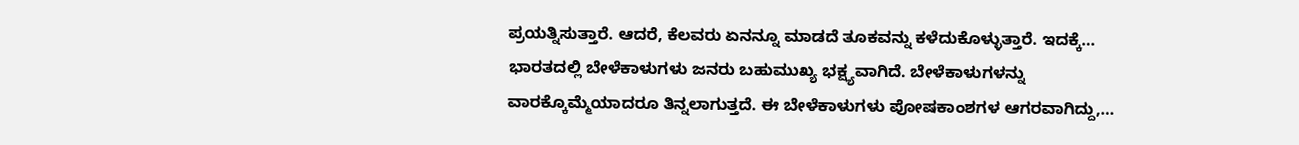ಪ್ರಯತ್ನಿಸುತ್ತಾರೆ. ಆದರೆ, ಕೆಲವರು ಏನನ್ನೂ ಮಾಡದೆ ತೂಕವನ್ನು ಕಳೆದುಕೊಳ್ಳುತ್ತಾರೆ. ಇದಕ್ಕೆ…
ಭಾರತದಲ್ಲಿ ಬೇಳೆಕಾಳುಗಳು ಜನರು ಬಹುಮುಖ್ಯ ಭಕ್ಷ್ಯವಾಗಿದೆ. ಬೇಳೆಕಾಳುಗಳನ್ನು ವಾರಕ್ಕೊಮ್ಮೆಯಾದರೂ ತಿನ್ನಲಾಗುತ್ತದೆ. ಈ ಬೇಳೆಕಾಳುಗಳು ಪೋಷಕಾಂಶಗಳ ಆಗರವಾಗಿದ್ದು,…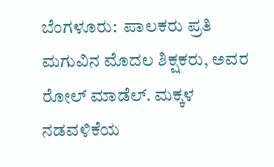ಬೆಂಗಳೂರು:  ಪಾಲಕರು ಪ್ರತಿ ಮಗುವಿನ ಮೊದಲ ಶಿಕ್ಷಕರು, ಅವರ ರೋಲ್ ಮಾಡೆಲ್. ಮಕ್ಕಳ ನಡವಳಿಕೆಯ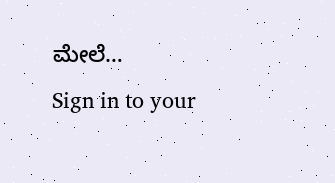ಮೇಲೆ…
Sign in to your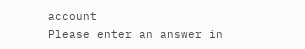account
Please enter an answer in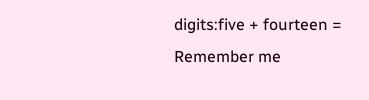digits:five + fourteen =
Remember me